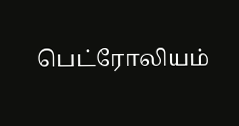பெட்ரோலியம்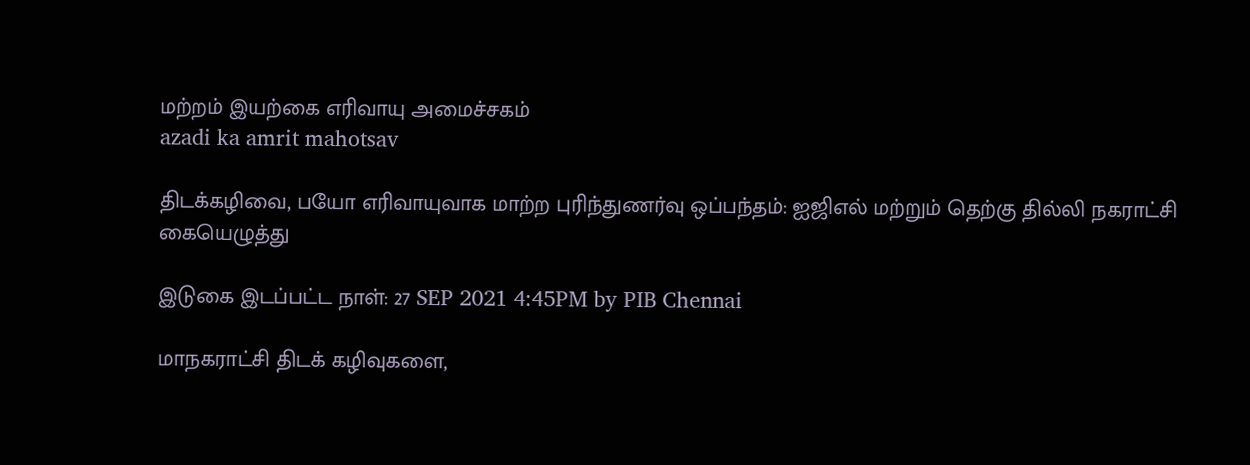மற்றம் இயற்கை எரிவாயு அமைச்சகம்
azadi ka amrit mahotsav

திடக்கழிவை, பயோ எரிவாயுவாக மாற்ற புரிந்துணர்வு ஒப்பந்தம்: ஐஜிஎல் மற்றும் தெற்கு தில்லி நகராட்சி கையெழுத்து

இடுகை இடப்பட்ட நாள்: 27 SEP 2021 4:45PM by PIB Chennai

மாநகராட்சி திடக் கழிவுகளை,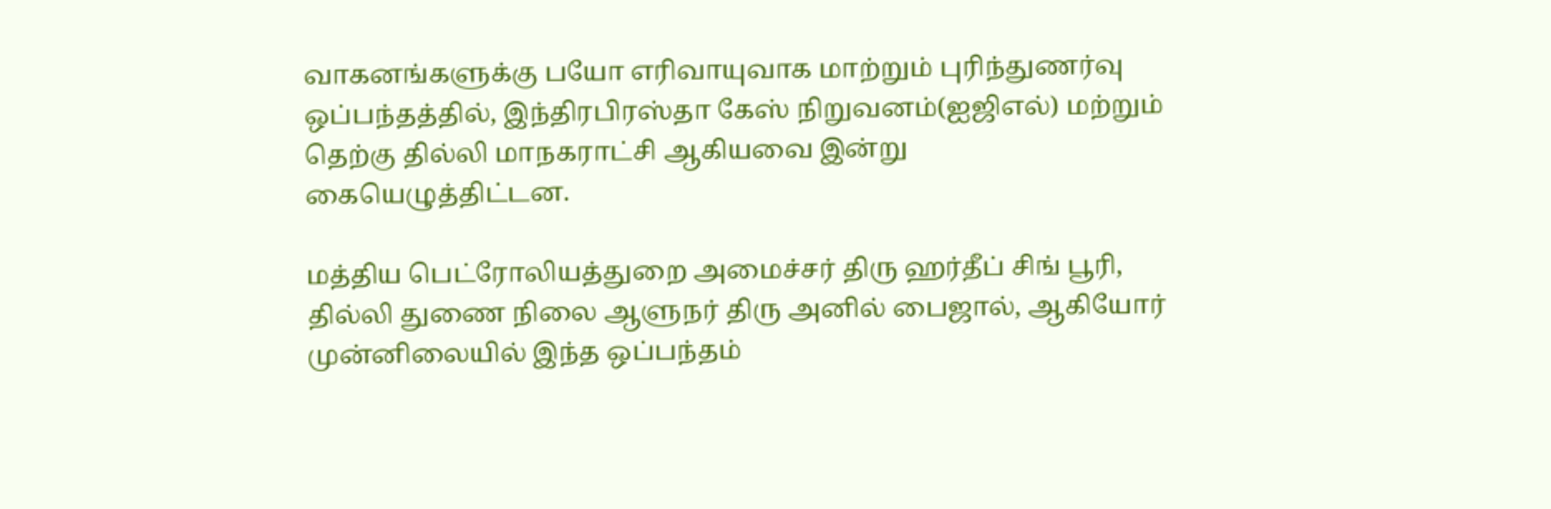வாகனங்களுக்கு பயோ எரிவாயுவாக மாற்றும் புரிந்துணர்வு ஒப்பந்தத்தில், இந்திரபிரஸ்தா கேஸ் நிறுவனம்(ஐஜிஎல்) மற்றும் தெற்கு தில்லி மாநகராட்சி ஆகியவை இன்று கையெழுத்திட்டன.

மத்திய பெட்ரோலியத்துறை அமைச்சர் திரு ஹர்தீப் சிங் பூரி, தில்லி துணை நிலை ஆளுநர் திரு அனில் பைஜால், ஆகியோர் முன்னிலையில் இந்த ஒப்பந்தம்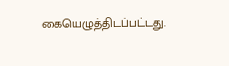கையெழுத்திடப்பட்டது.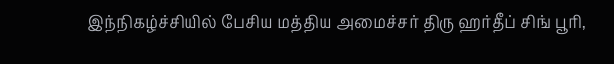இந்நிகழ்ச்சியில் பேசிய மத்திய அமைச்சர் திரு ஹர்தீப் சிங் பூரி,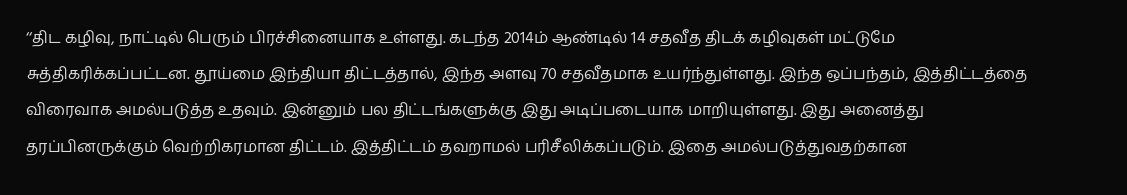‘‘திட கழிவு, நாட்டில் பெரும் பிரச்சினையாக உள்ளது. கடந்த 2014ம் ஆண்டில் 14 சதவீத திடக் கழிவுகள் மட்டுமே சுத்திகரிக்கப்பட்டன. தூய்மை இந்தியா திட்டத்தால், இந்த அளவு 70 சதவீதமாக உயர்ந்துள்ளது. இந்த ஒப்பந்தம், இத்திட்டத்தை விரைவாக அமல்படுத்த உதவும். இன்னும் பல திட்டங்களுக்கு இது அடிப்படையாக மாறியுள்ளது. இது அனைத்து தரப்பினருக்கும் வெற்றிகரமான திட்டம். இத்திட்டம் தவறாமல் பரிசீலிக்கப்படும். இதை அமல்படுத்துவதற்கான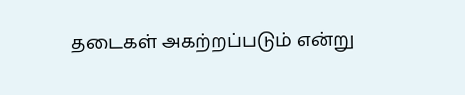தடைகள் அகற்றப்படும் என்று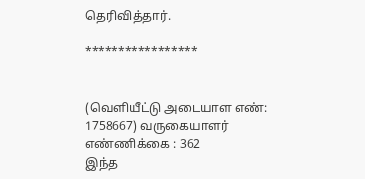தெரிவித்தார்.

*****************


(வெளியீட்டு அடையாள எண்: 1758667) வருகையாளர் எண்ணிக்கை : 362
இந்த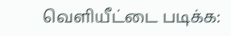வெளியீட்டை படிக்க: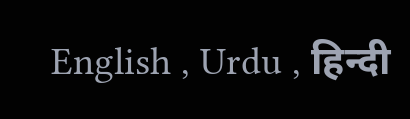English , Urdu , हिन्दी